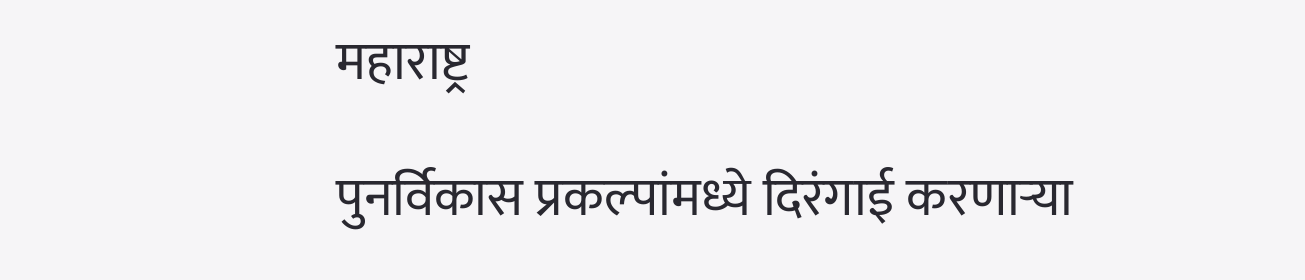महाराष्ट्र

पुनर्विकास प्रकल्पांमध्ये दिरंगाई करणाऱ्या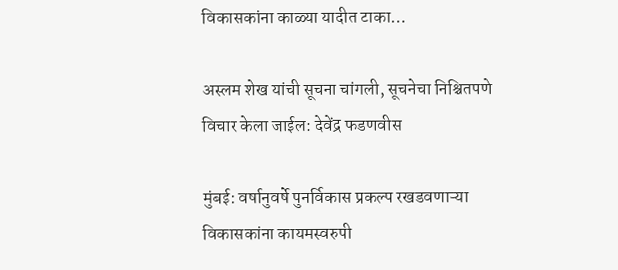विकासकांना काळ्या यादीत टाका…

अस्लम शेख यांची सूचना चांगली, सूचनेचा निश्चितपणे विचार केला जाईल: देवेंद्र फडणवीस

मुंबई: वर्षानुवर्षे पुनर्विकास प्रकल्प रखडवणाऱ्या विकासकांना कायमस्वरुपी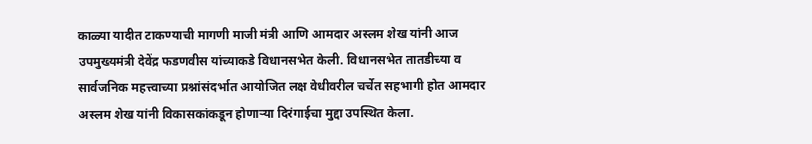काळ्या यादीत टाकण्याची मागणी माजी मंत्री आणि आमदार अस्लम शेख यांनी आज उपमुख्यमंत्री देवेंद्र फडणवीस यांच्याकडे विधानसभेत केली. विधानसभेत तातडीच्या व सार्वजनिक महत्त्वाच्या प्रश्नांसंदर्भात आयोजित लक्ष वेधीवरील चर्चेत सहभागी होत आमदार अस्लम शेख यांनी विकासकांकडून होणाऱ्या दिरंगाईचा मुद्दा उपस्थित केला.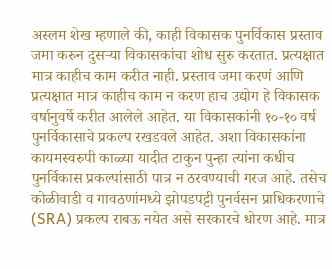अस्लम शेख म्हणाले की, काही विकासक पुनर्विकास प्रस्ताव जमा करुन दुसऱ्या विकासकांचा शोध सुरु करतात. प्रत्यक्षात मात्र काहीच काम करीत नाही. प्रस्ताव जमा करणं आणि प्रत्यक्षात मात्र काहीच काम न करण हाच उद्योग हे विकासक वर्षानुवर्षे करीत आलेले आहेत. या विकासकांनी १०-१० वर्ष पुनर्विकासाचे प्रकल्प रखडवले आहेत. अशा विकासकांना कायमस्वरुपी काळ्या यादीत टाकुन पुन्हा त्यांना कधीच पुनर्विकास प्रकल्पांसाठी पात्र न ठरवण्याची गरज आहे. तसेच कोळीवाडी व गावठणांमध्ये झोपडपट्टी पुनर्वसन प्राधिकरणाचे (SRA) प्रकल्प राबऊ नयेत असे सरकारचे धोरण आहे. मात्र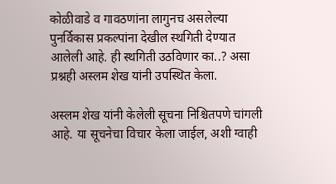कोळीवाडे व गावठणांना लागुनच असलेल्या पुनर्विकास प्रकल्पांना देखील स्थगिती देण्यात आलेली आहे. ही स्थगिती उठविणार का..? असा प्रश्नही अस्लम शेख यांनी उपस्थित केला.

अस्लम शेख यांनी केलेली सूचना निश्चितपणे चांगली आहे. या सूचनेचा विचार केला जाईल, अशी ग्वाही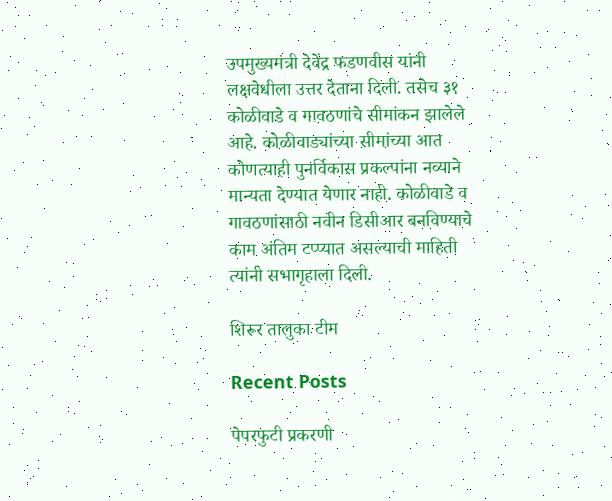उपमुख्यमंत्री देवेंद्र फडणवीस यांनी लक्षवेधीला उत्तर देताना दिली. तसेच ३१ कोळीवाडे व गावठणांचे सीमांकन झालेले आहे. कोळीवाड्यांच्या सीमांच्या आत कोणत्याही पुनर्विकास प्रकल्पांना नव्याने मान्यता देण्यात येणार नाही. कोळीवाडे व गावठणांसाठी नवीन डिसीआर बनविण्याचे काम अंतिम टप्प्यात असल्याची माहिती त्यांनी सभागृहाला दिली.

शिरूर तालुका टीम

Recent Posts

पेपरफुटी प्रकरणी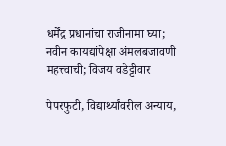धर्मेंद्र प्रधानांचा राजीनामा घ्या; नवीन कायद्यांपेक्षा अंमलबजावणी महत्त्वाची; विजय वडेट्टीवार

पेपरफुटी, विद्यार्थ्यांवरील अन्याय,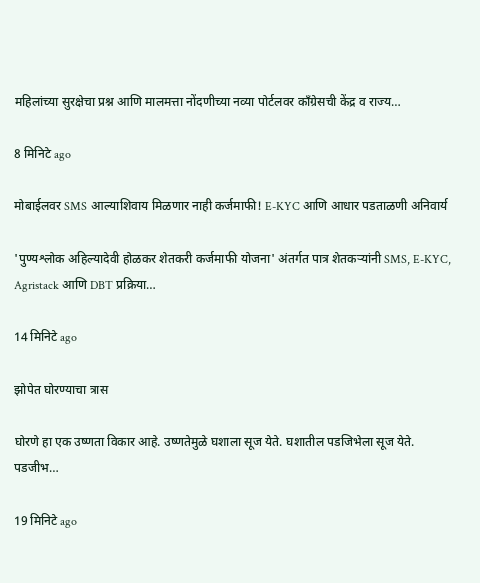महिलांच्या सुरक्षेचा प्रश्न आणि मालमत्ता नोंदणीच्या नव्या पोर्टलवर काँग्रेसची केंद्र व राज्य…

8 मिनिटे ago

मोबाईलवर SMS आल्याशिवाय मिळणार नाही कर्जमाफी! E-KYC आणि आधार पडताळणी अनिवार्य

'पुण्यश्लोक अहिल्यादेवी होळकर शेतकरी कर्जमाफी योजना' अंतर्गत पात्र शेतकऱ्यांनी SMS, E-KYC, Agristack आणि DBT प्रक्रिया…

14 मिनिटे ago

झोपेत घोरण्याचा त्रास

घोरणे हा एक उष्णता विकार आहे. उष्णतेमुळे घशाला सूज येते. घशातील पडजिभेला सूज येते. पडजीभ…

19 मिनिटे ago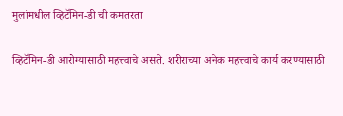मुलांमधील व्हिटॅमिन-डी ची कमतरता

व्हिटॅमिन-डी आरोग्यासाठी महत्त्वाचे असते. शरीराच्या अनेक महत्त्वाचे कार्य करण्यासाठी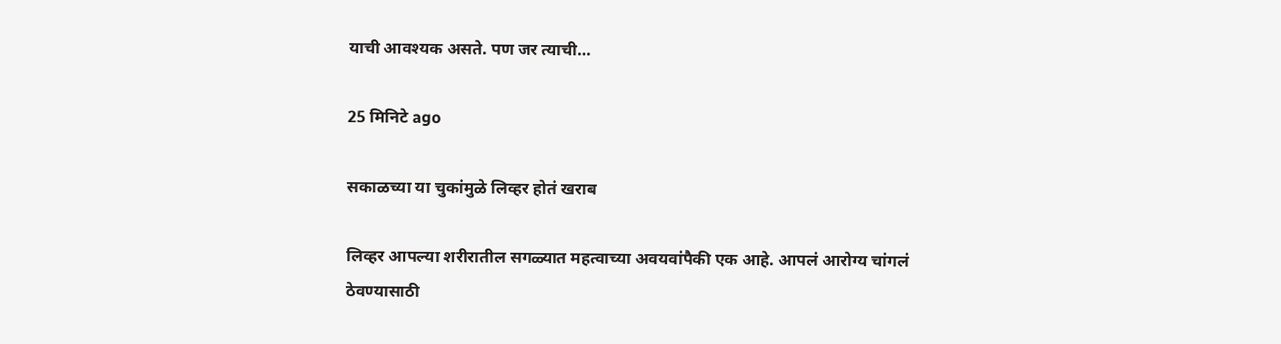याची आवश्यक असते. पण जर त्याची…

25 मिनिटे ago

सकाळच्या या चुकांमुळे लिव्हर होतं खराब

लिव्हर आपल्या शरीरातील सगळ्यात महत्वाच्या अवयवांपैकी एक आहे. आपलं आरोग्य चांगलं ठेवण्यासाठी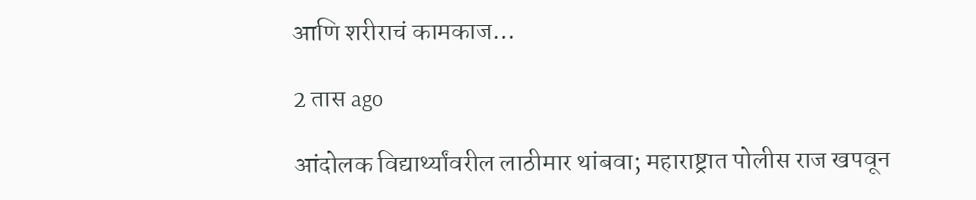आणि शरीराचं कामकाज…

2 तास ago

आंदोलक विद्यार्थ्यांवरील लाठीमार थांबवा; महाराष्ट्रात पोलीस राज खपवून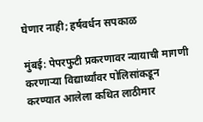घेणार नाही; हर्षवर्धन सपकाळ

मुंबई: पेपरफुटी प्रकरणावर न्यायाची मागणी करणाऱ्या विद्यार्थ्यांवर पोलिसांकडून करण्यात आलेला कथित लाठीमार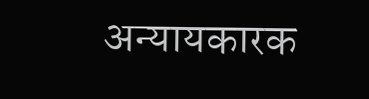अन्यायकारक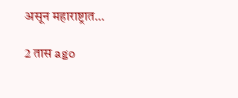असून महाराष्ट्रात…

2 तास ago